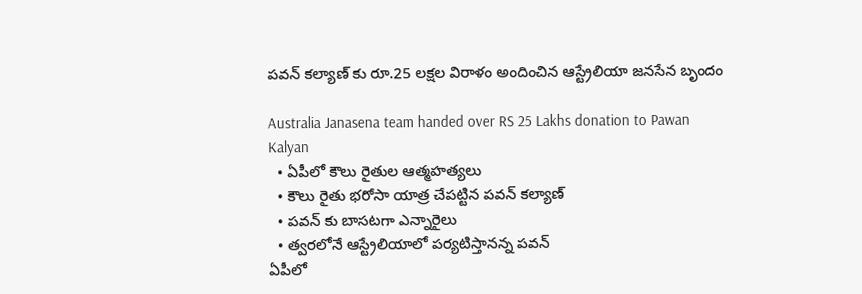పవన్ కల్యాణ్ కు రూ.25 లక్షల విరాళం అందించిన ఆస్ట్రేలియా జనసేన బృందం

Australia Janasena team handed over RS 25 Lakhs donation to Pawan Kalyan
  • ఏపీలో కౌలు రైతుల ఆత్మహత్యలు
  • కౌలు రైతు భరోసా యాత్ర చేపట్టిన పవన్ కల్యాణ్
  • పవన్ కు బాసటగా ఎన్నారైలు
  • త్వరలోనే ఆస్ట్రేలియాలో పర్యటిస్తానన్న పవన్
ఏపీలో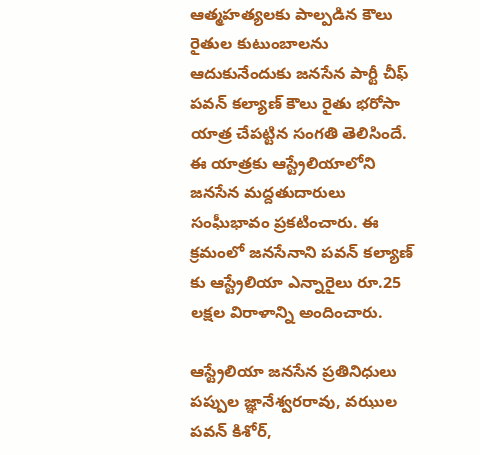ఆత్మహత్యలకు పాల్పడిన కౌలు రైతుల కుటుంబాలను ఆదుకునేందుకు జనసేన పార్టీ చీఫ్ పవన్ కల్యాణ్ కౌలు రైతు భరోసా యాత్ర చేపట్టిన సంగతి తెలిసిందే. ఈ యాత్రకు ఆస్ట్రేలియాలోని జనసేన మద్దతుదారులు సంఘీభావం ప్రకటించారు. ఈ క్రమంలో జనసేనాని పవన్ కల్యాణ్ కు ఆస్ట్రేలియా ఎన్నారైలు రూ.25 లక్షల విరాళాన్ని అందించారు.

ఆస్ట్రేలియా జనసేన ప్రతినిధులు పప్పుల జ్ఞానేశ్వరరావు, వఝుల పవన్ కిశోర్,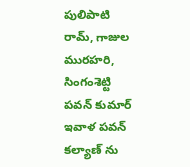పులిపాటి రామ్, గాజుల మురహరి, సింగంశెట్టి పవన్ కుమార్ ఇవాళ పవన్ కల్యాణ్ ను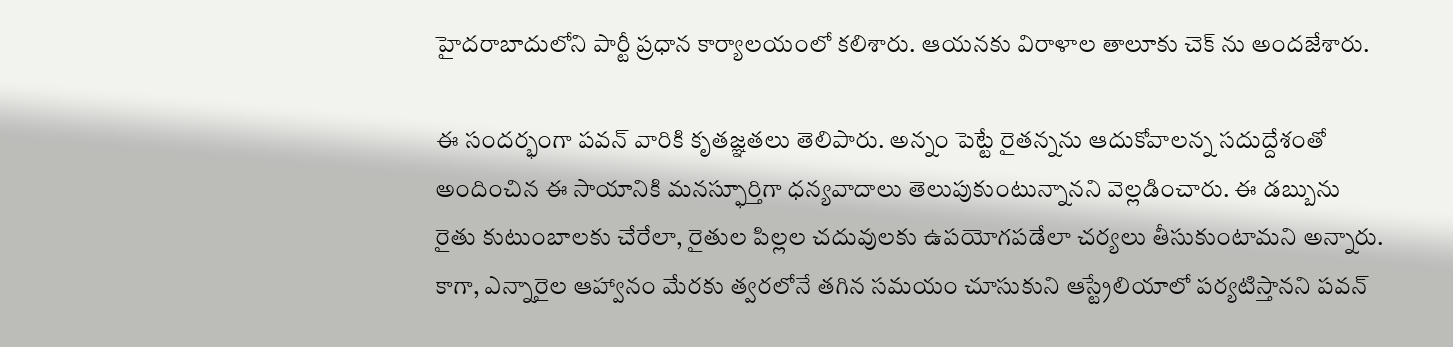హైదరాబాదులోని పార్టీ ప్రధాన కార్యాలయంలో కలిశారు. ఆయనకు విరాళాల తాలూకు చెక్ ను అందజేశారు.

ఈ సందర్భంగా పవన్ వారికి కృతజ్ఞతలు తెలిపారు. అన్నం పెట్టే రైతన్నను ఆదుకోవాలన్న సదుద్దేశంతో అందించిన ఈ సాయానికి మనస్ఫూర్తిగా ధన్యవాదాలు తెలుపుకుంటున్నానని వెల్లడించారు. ఈ డబ్బును రైతు కుటుంబాలకు చేరేలా, రైతుల పిల్లల చదువులకు ఉపయోగపడేలా చర్యలు తీసుకుంటామని అన్నారు. కాగా, ఎన్నారైల ఆహ్వానం మేరకు త్వరలోనే తగిన సమయం చూసుకుని ఆస్ట్రేలియాలో పర్యటిస్తానని పవన్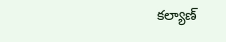కల్యాణ్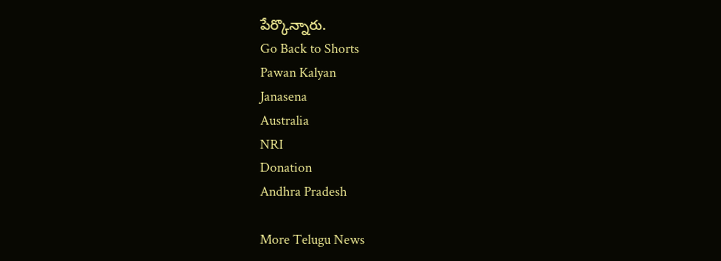పేర్కొన్నారు.
Go Back to Shorts
Pawan Kalyan
Janasena
Australia
NRI
Donation
Andhra Pradesh

More Telugu News